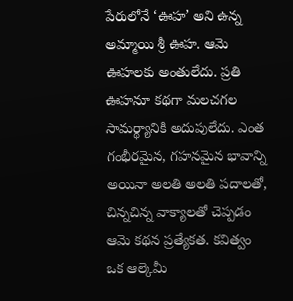పేరులోనే ‘ఊహ’ అని ఉన్న అమ్మాయి శ్రీ ఊహ. ఆమె ఊహలకు అంతులేదు. ప్రతి ఊహనూ కథగా మలచగల సామర్థ్యానికి అదుపులేదు. ఎంత గంభీరమైన, గహనమైన భావాన్ని అయినా అలతి అలతి పదాలతో, చిన్నచిన్న వాక్యాలతో చెప్పడం ఆమె కథన ప్రత్యేకత. కవిత్వం ఒక ఆల్కెమీ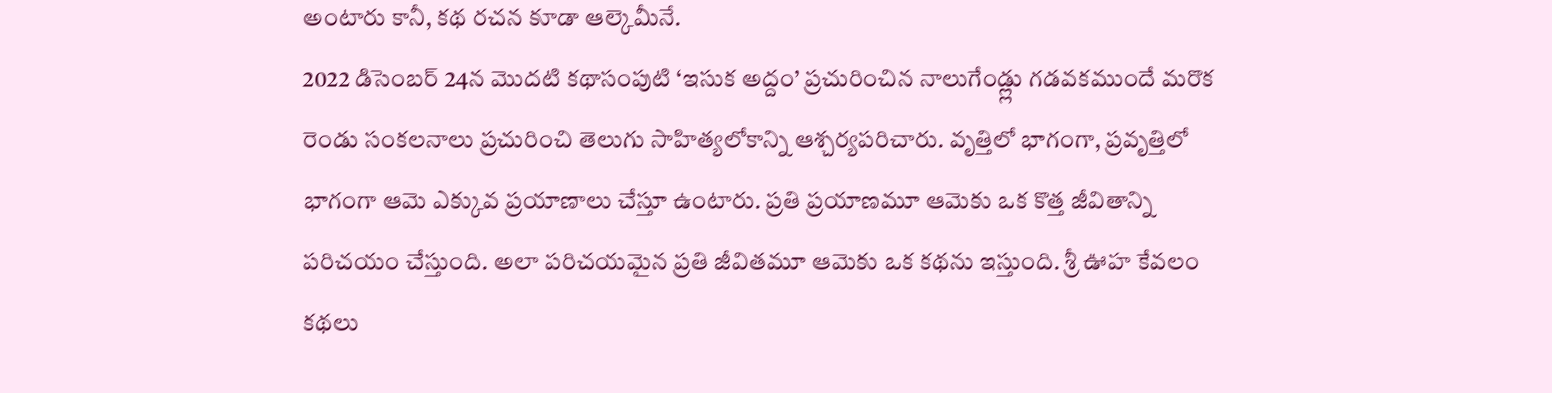అంటారు కానీ, కథ రచన కూడా ఆల్కెమీనే.
2022 డిసెంబర్ 24న మొదటి కథాసంపుటి ‘ఇసుక అద్దం’ ప్రచురించిన నాలుగేండ్ల్లు గడవకముందే మరొక రెండు సంకలనాలు ప్రచురించి తెలుగు సాహిత్యలోకాన్ని ఆశ్చర్యపరిచారు. వృత్తిలో భాగంగా, ప్రవృత్తిలో భాగంగా ఆమె ఎక్కువ ప్రయాణాలు చేస్తూ ఉంటారు. ప్రతి ప్రయాణమూ ఆమెకు ఒక కొత్త జీవితాన్ని పరిచయం చేస్తుంది. అలా పరిచయమైన ప్రతి జీవితమూ ఆమెకు ఒక కథను ఇస్తుంది. శ్రీ ఊహ కేవలం కథలు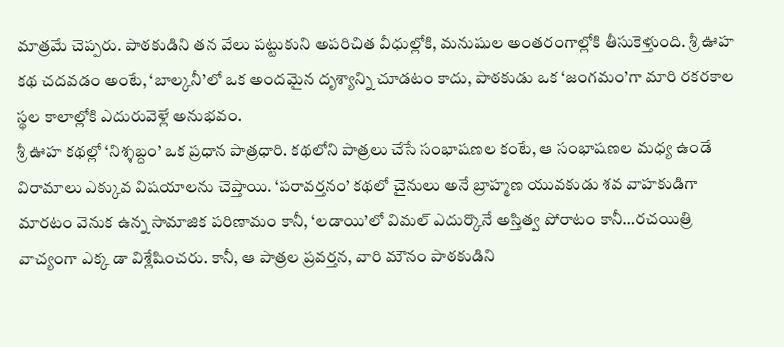మాత్రమే చెప్పరు. పాఠకుడిని తన వేలు పట్టుకుని అపరిచిత వీధుల్లోకి, మనుషుల అంతరంగాల్లోకి తీసుకెళ్తుంది. శ్రీ ఊహ కథ చదవడం అంటే, ‘బాల్కనీ’లో ఒక అందమైన దృశ్యాన్ని చూడటం కాదు, పాఠకుడు ఒక ‘జంగమం’గా మారి రకరకాల స్థల కాలాల్లోకి ఎదురువెళ్లే అనుభవం.
శ్రీ ఊహ కథల్లో ‘నిశ్శబ్దం’ ఒక ప్రధాన పాత్రధారి. కథలోని పాత్రలు చేసే సంభాషణల కంటే, ఆ సంభాషణల మధ్య ఉండే విరామాలు ఎక్కువ విషయాలను చెప్తాయి. ‘పరావర్తనం’ కథలో చైనులు అనే బ్రాహ్మణ యువకుడు శవ వాహకుడిగా మారటం వెనుక ఉన్న సామాజిక పరిణామం కానీ, ‘లడాయి’లో విమల్ ఎదుర్కొనే అస్తిత్వ పోరాటం కానీ…రచయిత్రి వాచ్యంగా ఎక్క డా విశ్లేషించరు. కానీ, ఆ పాత్రల ప్రవర్తన, వారి మౌనం పాఠకుడిని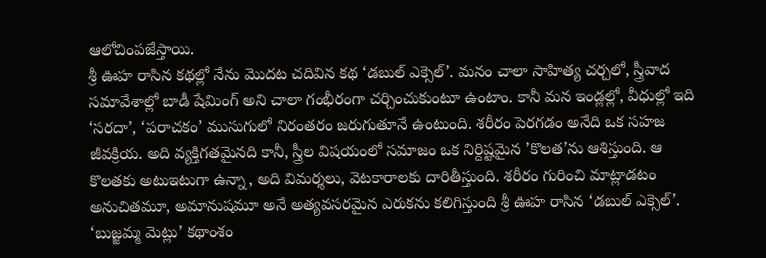ఆలోచింపజేస్తాయి.
శ్రీ ఊహ రాసిన కథల్లో నేను మొదట చదివిన కథ ‘డబుల్ ఎక్సెల్’. మనం చాలా సాహిత్య చర్చలో, స్త్రీవాద సమావేశాల్లో బాడీ షేమింగ్ అని చాలా గంభీరంగా చర్చించుకుంటూ ఉంటాం. కానీ మన ఇండ్లల్లో, వీధుల్లో ఇది ‘సరదా’, ‘పరాచకం’ ముసుగులో నిరంతరం జరుగుతూనే ఉంటుంది. శరీరం పెరగడం అనేది ఒక సహజ జీవక్రియ. అది వ్యక్తిగతమైనది కానీ, స్త్రీల విషయంలో సమాజం ఒక నిర్దిష్టమైన ’కొలత’ను ఆశిస్తుంది. ఆ కొలతకు అటుఇటుగా ఉన్నా, అది విమర్శలు, వెటకారాలకు దారితీస్తుంది. శరీరం గురించి మాట్లాడటం అనుచితమూ, అమానుషమూ అనే అత్యవసరమైన ఎరుకను కలిగిస్తుంది శ్రీ ఊహ రాసిన ‘డబుల్ ఎక్సెల్’. ‘బుజ్జమ్మ మెట్లు’ కథాంశం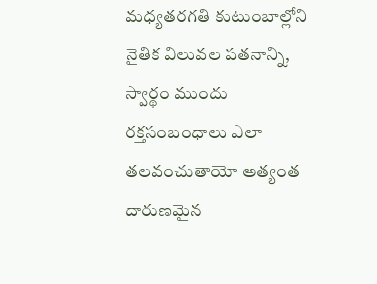మధ్యతరగతి కుటుంబాల్లోని నైతిక విలువల పతనాన్ని, స్వార్థం ముందు రక్తసంబంధాలు ఎలా తలవంచుతాయో అత్యంత దారుణమైన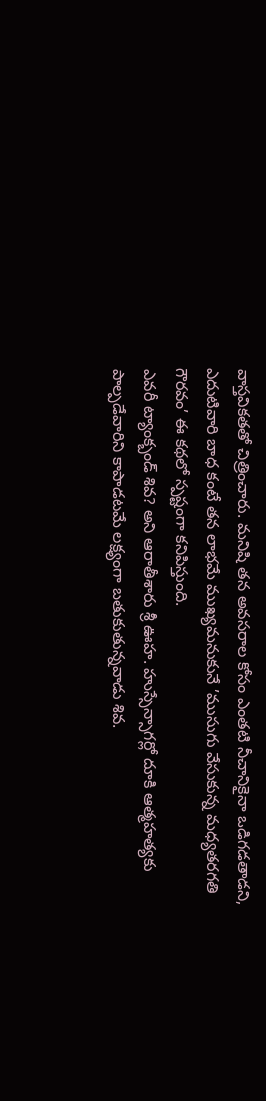వాస్తవికతతో చిత్రించారు. మనిషి తన అవసరాల కోసం ఎంతటి నీచానికైనా ఒడిగడతాడని, ఎదుటివారి బాధ కంటే తన లాభమే ముఖ్యమనుకునే ’ముసుగు వేసుకున్న మధ్యతరగతి గౌరవం’ ఈ కథలో స్పష్టంగా కనిపిస్తుంది.
ఎవరీ ట్యాంక్బండ్ శివ? అని ఆరాతీశారు శ్రీ ఊహ. హుస్సేన్సాగర్లో దూకి ఆత్మహత్యకు పాల్పడేవారిని కాపాడటమే లక్ష్యంగా బతుకుతున్నవాడు శివ.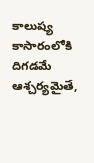కాలుష్య కాసారంలోకి దిగడమే ఆశ్చర్యమైతే,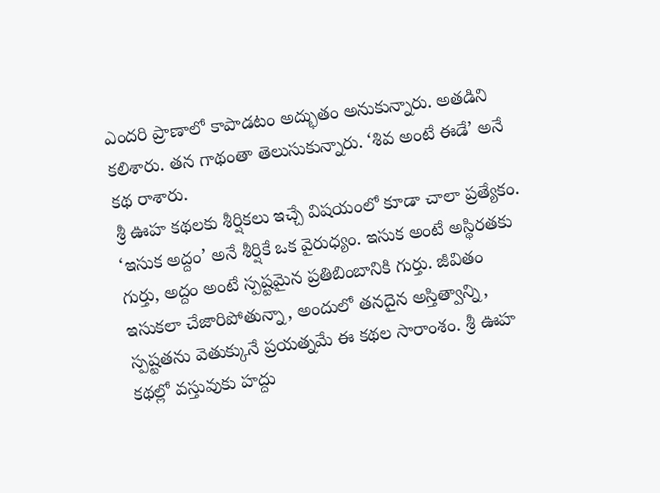ఎందరి ప్రాణాలో కాపాడటం అద్భుతం అనుకున్నారు. అతడిని కలిశారు. తన గాథంతా తెలుసుకున్నారు. ‘శివ అంటే ఈడే’ అనే కథ రాశారు.
శ్రీ ఊహ కథలకు శీర్షికలు ఇచ్చే విషయంలో కూడా చాలా ప్రత్యేకం. ‘ఇసుక అద్దం’ అనే శీర్షికే ఒక వైరుధ్యం. ఇసుక అంటే అస్థిరతకు గుర్తు, అద్దం అంటే స్పష్టమైన ప్రతిబింబానికి గుర్తు. జీవితం ఇసుకలా చేజారిపోతున్నా, అందులో తనదైన అస్తిత్వాన్ని, స్పష్టతను వెతుక్కునే ప్రయత్నమే ఈ కథల సారాంశం. శ్రీ ఊహ కథల్లో వస్తువుకు హద్దు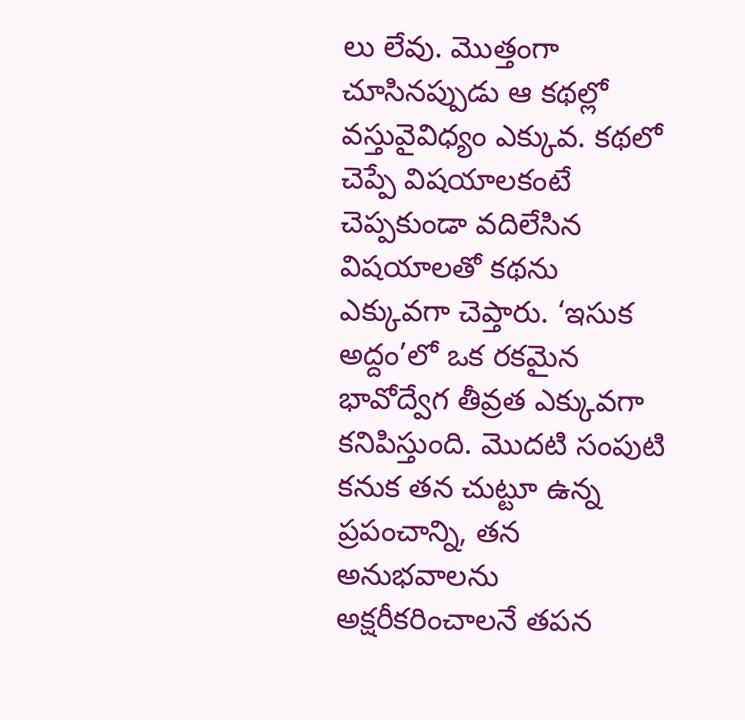లు లేవు. మొత్తంగా చూసినప్పుడు ఆ కథల్లో వస్తువైవిధ్యం ఎక్కువ. కథలో చెప్పే విషయాలకంటే చెప్పకుండా వదిలేసిన విషయాలతో కథను ఎక్కువగా చెప్తారు. ‘ఇసుక అద్దం’లో ఒక రకమైన భావోద్వేగ తీవ్రత ఎక్కువగా కనిపిస్తుంది. మొదటి సంపుటి కనుక తన చుట్టూ ఉన్న ప్రపంచాన్ని, తన అనుభవాలను అక్షరీకరించాలనే తపన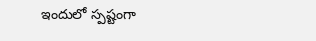ఇందులో స్పష్టంగా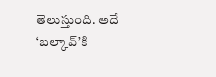తెలుస్తుంది. అదే ‘బల్కావ్’కి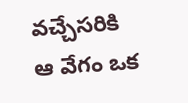వచ్చేసరికి ఆ వేగం ఒక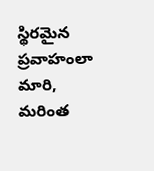స్థిరమైన ప్రవాహంలా మారి, మరింత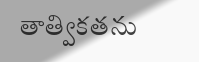తాత్వికతను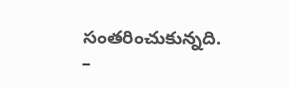సంతరించుకున్నది.
–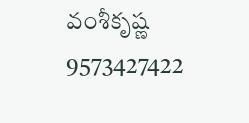వంశీకృష్ణ 9573427422